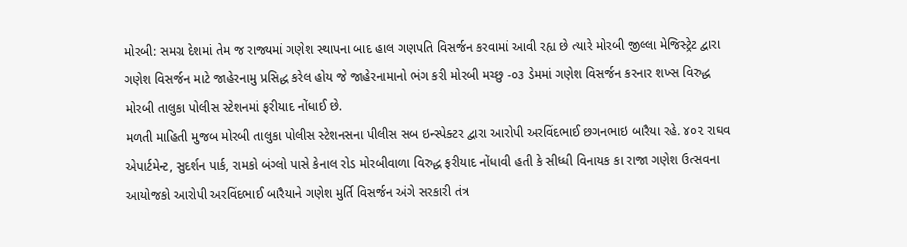મોરબી: સમગ્ર દેશમાં તેમ જ રાજ્યમાં ગણેશ સ્થાપના બાદ હાલ ગણપતિ વિસર્જન કરવામાં આવી રહ્ય છે ત્યારે મોરબી જીલ્લા મેજિસ્ટ્રેટ દ્વારા ગણેશ વિસર્જન માટે જાહેરનામુ પ્રસિદ્ધ કરેલ હોય જે જાહેરનામાનો ભંગ કરી મોરબી મચ્છુ -૦૩ ડેમમાં ગણેશ વિસર્જન કરનાર શખ્સ વિરુદ્ધ મોરબી તાલુકા પોલીસ સ્ટેશનમાં ફરીયાદ નોંધાઈ છે.
મળતી માહિતી મુજબ મોરબી તાલુકા પોલીસ સ્ટેશનસના પીલીસ સબ ઇન્સ્પેક્ટર દ્વારા આરોપી અરવિંદભાઈ છગનભાઇ બારૈયા રહે. ૪૦૨ રાઘવ એપાર્ટમેન્ટ, સુદર્શન પાર્ક, રામકો બંગ્લો પાસે કેનાલ રોડ મોરબીવાળા વિરુદ્ધ ફરીયાદ નોંધાવી હતી કે સીધ્ધી વિનાયક કા રાજા ગણેશ ઉત્સવના આયોજકો આરોપી અરવિંદભાઈ બારૈયાને ગણેશ મુર્તિ વિસર્જન અંગે સરકારી તંત્ર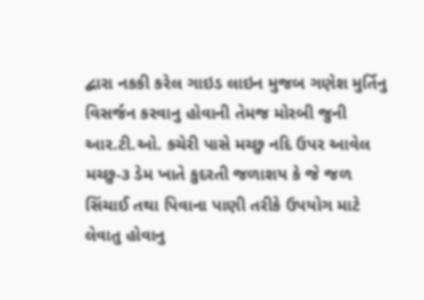દ્બારા નકકી કરેલ ગાઇડ લાઇન મુજબ ગણેશ મુર્તિનુ વિસર્જન કરવાનુ હોવાની તેમજ મોરબી જુની આર.ટી.ઓ. કચેરી પાસે મચ્છુ નદિ ઉપર આવેલ મચ્છુ-૩ ડેમ ખાતે કુદરતી જળાશય કે જે જળ સિંચાઈ તથા પિવાના પાણી તરીકે ઉપયોગ માટે લેવાતુ હોવાનુ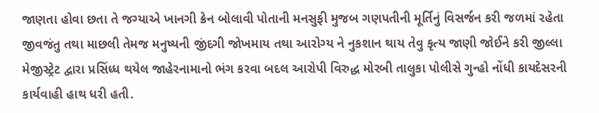જાણતા હોવા છતા તે જગ્યાએ ખાનગી ક્રેન બોલાવી પોતાની મનસુફી મુજબ ગણપતીની મૂર્તિનું વિસર્જન કરી જળમાં રહેતા જીવજંતુ તથા માછલી તેમજ મનુષ્યની જીંદગી જોખમાય તથા આરોગ્ય ને નુકશાન થાય તેવુ કૃત્ય જાણી જોઈને કરી જીલ્લા મેજીસ્ટ્રેટ દ્વારા પ્રસિંધ્ધ થયેલ જાહેરનામાનો ભંગ કરવા બદલ આરોપી વિરુદ્ધ મોરબી તાલુકા પોલીસે ગુન્હો નોંધી કાયદેસરની કાર્યવાહી હાથ ધરી હતી.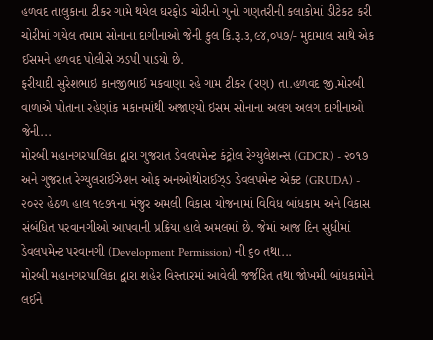હળવદ તાલુકાના ટીકર ગામે થયેલ ઘરફોડ ચોરીનો ગુનો ગણતરીની કલાકોમાં ડીટેકટ કરી ચોરીમાં ગયેલ તમામ સોનાના દાગીનાઓ જેની કુલ કિ.રૂ.૩,૯૪,૦૫૭/- મુદામાલ સાથે એક ઈસમને હળવદ પોલીસે ઝડપી પાડયો છે.
ફરીયાદી સુરેશભાઇ કાનજીભાઈ મકવાણા રહે ગામ ટીકર (રણ) તા.હળવદ જી.મોરબી વાળાએ પોતાના રહેણાંક મકાનમાંથી અજાણ્યો ઇસમ સોનાના અલગ અલગ દાગીનાઓ જેની...
મોરબી મહાનગરપાલિકા દ્વારા ગુજરાત ડેવલપમેન્ટ કંટ્રોલ રેગ્યુલેશન્સ (GDCR) - ૨૦૧૭ અને ગુજરાત રેગ્યુલરાઈઝેશન ઓફ અનઓથોરાઈઝ્ડ ડેવલપમેન્ટ એક્ટ (GRUDA) - ૨૦૨૨ હેઠળ હાલ ૧૯૭૧ના મંજુર અમલી વિકાસ યોજનામાં વિવિધ બાંધકામ અને વિકાસ સંબંધિત પરવાનગીઓ આપવાની પ્રક્રિયા હાલે અમલમાં છે. જેમાં આજ દિન સુધીમાં ડેવલપમેન્ટ પરવાનગી (Development Permission) ની ૬૦ તથા...
મોરબી મહાનગરપાલિકા દ્વારા શહેર વિસ્તારમાં આવેલી જર્જરિત તથા જોખમી બાંધકામોને લઈને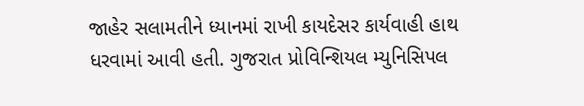જાહેર સલામતીને ધ્યાનમાં રાખી કાયદેસર કાર્યવાહી હાથ ધરવામાં આવી હતી. ગુજરાત પ્રોવિન્શિયલ મ્યુનિસિપલ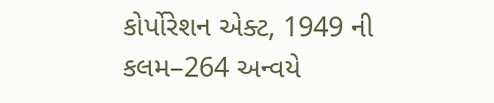કોર્પોરેશન એક્ટ, 1949 ની કલમ–264 અન્વયે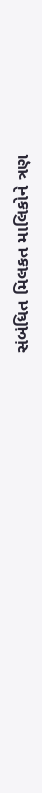સંબંધિત મિલકત માલિકોને ત્રણ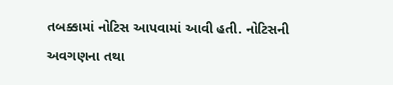તબક્કામાં નોટિસ આપવામાં આવી હતી. નોટિસની અવગણના તથા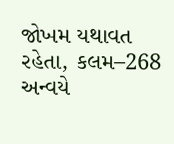જોખમ યથાવત રહેતા, કલમ–268 અન્વયે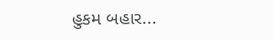હુકમ બહાર...